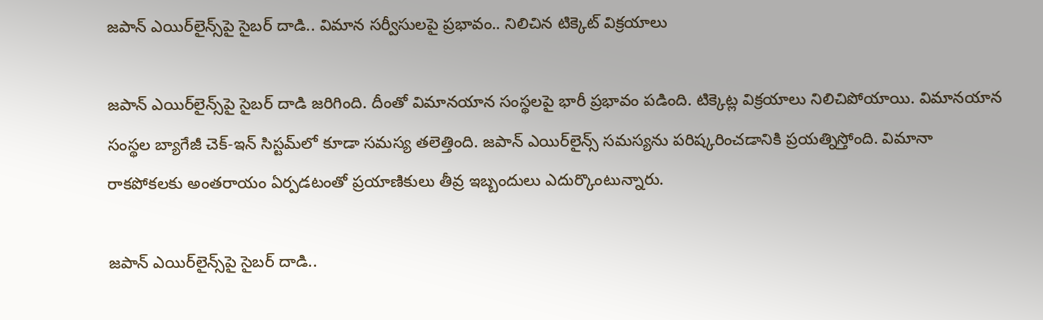జపాన్‌ ఎయిర్‌లైన్స్‌పై సైబర్‌ దాడి.. విమాన సర్వీసులపై ప్రభావం.. నిలిచిన టిక్కెట్‌ విక్రయాలు

జపాన్ ఎయిర్‌లైన్స్‌పై సైబర్ దాడి జరిగింది. దీంతో విమానయాన సంస్థలపై భారీ ప్రభావం పడింది. టిక్కెట్ల విక్రయాలు నిలిచిపోయాయి. విమానయాన సంస్థల బ్యాగేజీ చెక్-ఇన్ సిస్టమ్‌లో కూడా సమస్య తలెత్తింది. జపాన్ ఎయిర్‌లైన్స్ సమస్యను పరిష్కరించడానికి ప్రయత్నిస్తోంది. విమానా రాకపోకలకు అంతరాయం ఏర్పడటంతో ప్రయాణికులు తీవ్ర ఇబ్బందులు ఎదుర్కొంటున్నారు.

జపాన్‌ ఎయిర్‌లైన్స్‌పై సైబర్‌ దాడి..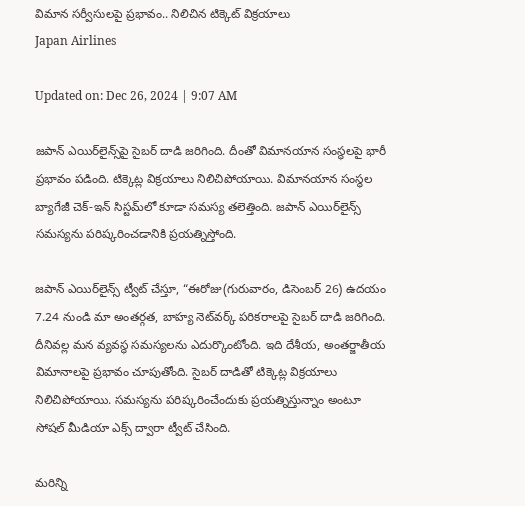విమాన సర్వీసులపై ప్రభావం.. నిలిచిన టిక్కెట్‌ విక్రయాలు
Japan Airlines

Updated on: Dec 26, 2024 | 9:07 AM

జపాన్ ఎయిర్‌లైన్స్‌పై సైబర్ దాడి జరిగింది. దీంతో విమానయాన సంస్థలపై భారీ ప్రభావం పడింది. టిక్కెట్ల విక్రయాలు నిలిచిపోయాయి. విమానయాన సంస్థల బ్యాగేజీ చెక్-ఇన్ సిస్టమ్‌లో కూడా సమస్య తలెత్తింది. జపాన్ ఎయిర్‌లైన్స్ సమస్యను పరిష్కరించడానికి ప్రయత్నిస్తోంది.

జపాన్ ఎయిర్‌లైన్స్ ట్వీట్ చేస్తూ, “ఈరోజు(గురువారం, డిసెంబర్ 26) ఉదయం 7.24 నుండి మా అంతర్గత, బాహ్య నెట్‌వర్క్ పరికరాలపై సైబర్ దాడి జరిగింది. దీనివల్ల మన వ్యవస్థ సమస్యలను ఎదుర్కొంటోంది. ఇది దేశీయ, అంతర్జాతీయ విమానాలపై ప్రభావం చూపుతోంది. సైబర్ దాడితో టిక్కెట్ల విక్రయాలు నిలిచిపోయాయి. సమస్యను పరిష్కరించేందుకు ప్రయత్నిస్తున్నాం అంటూ సోషల్ మీడియా ఎక్స్ ద్వారా ట్వీట్ చేసింది.

మరిన్ని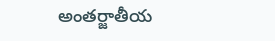అంతర్జాతీయ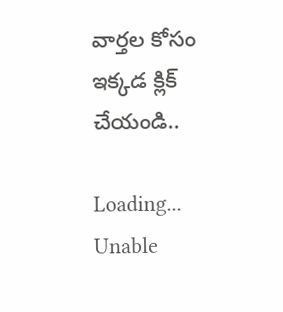వార్తల కోసం ఇక్కడ క్లిక్ చేయండి..

Loading...
Unable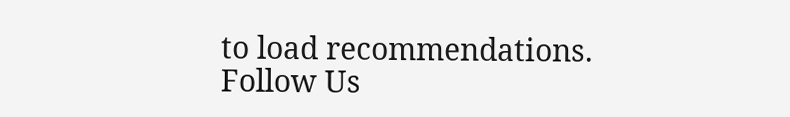to load recommendations.
Follow Us